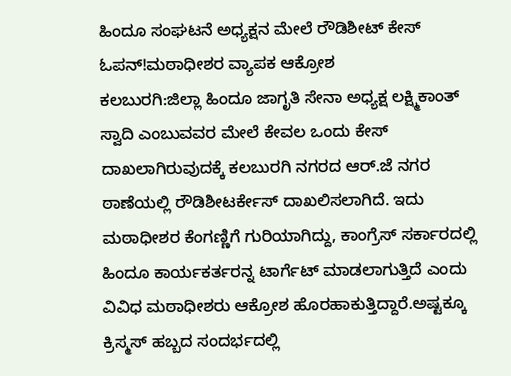ಹಿಂದೂ ಸಂಘಟನೆ ಅಧ್ಯಕ್ಷನ ಮೇಲೆ ರೌಡಿಶೀಟ್ ಕೇಸ್ ಓಪನ್!ಮಠಾಧೀಶರ ವ್ಯಾಪಕ ಆಕ್ರೋಶ
ಕಲಬುರಗಿ:ಜಿಲ್ಲಾ ಹಿಂದೂ ಜಾಗೃತಿ ಸೇನಾ ಅಧ್ಯಕ್ಷ ಲಕ್ಷ್ಮಿಕಾಂತ್ ಸ್ವಾದಿ ಎಂಬುವವರ ಮೇಲೆ ಕೇವಲ ಒಂದು ಕೇಸ್ ದಾಖಲಾಗಿರುವುದಕ್ಕೆ ಕಲಬುರಗಿ ನಗರದ ಆರ್.ಜೆ ನಗರ ಠಾಣೆಯಲ್ಲಿ ರೌಡಿಶೀಟರ್ಕೇಸ್ ದಾಖಲಿಸಲಾಗಿದೆ. ಇದು ಮಠಾಧೀಶರ ಕೆಂಗಣ್ಣಿಗೆ ಗುರಿಯಾಗಿದ್ದು, ಕಾಂಗ್ರೆಸ್ ಸರ್ಕಾರದಲ್ಲಿ ಹಿಂದೂ ಕಾರ್ಯಕರ್ತರನ್ನ ಟಾರ್ಗೆಟ್ ಮಾಡಲಾಗುತ್ತಿದೆ ಎಂದು ವಿವಿಧ ಮಠಾಧೀಶರು ಆಕ್ರೋಶ ಹೊರಹಾಕುತ್ತಿದ್ದಾರೆ.ಅಷ್ಟಕ್ಕೂ ಕ್ರಿಸ್ಮಸ್ ಹಬ್ಬದ ಸಂದರ್ಭದಲ್ಲಿ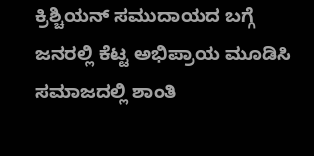ಕ್ರಿಶ್ಚಿಯನ್ ಸಮುದಾಯದ ಬಗ್ಗೆ ಜನರಲ್ಲಿ ಕೆಟ್ಟ ಅಭಿಪ್ರಾಯ ಮೂಡಿಸಿ ಸಮಾಜದಲ್ಲಿ ಶಾಂತಿ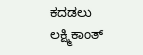ಕದಡಲು ಲಕ್ಷ್ಮಿಕಾಂತ್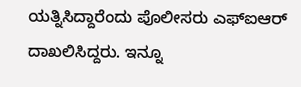ಯತ್ನಿಸಿದ್ದಾರೆಂದು ಪೊಲೀಸರು ಎಫ್ಐಆರ್ ದಾಖಲಿಸಿದ್ದರು. ಇನ್ನೂ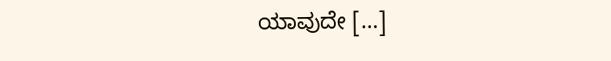ಯಾವುದೇ […]